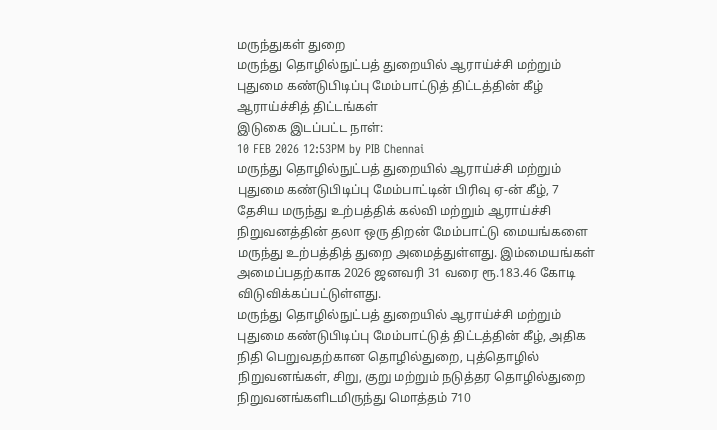மருந்துகள் துறை
மருந்து தொழில்நுட்பத் துறையில் ஆராய்ச்சி மற்றும் புதுமை கண்டுபிடிப்பு மேம்பாட்டுத் திட்டத்தின் கீழ் ஆராய்ச்சித் திட்டங்கள்
இடுகை இடப்பட்ட நாள்:
10 FEB 2026 12:53PM by PIB Chennai
மருந்து தொழில்நுட்பத் துறையில் ஆராய்ச்சி மற்றும் புதுமை கண்டுபிடிப்பு மேம்பாட்டின் பிரிவு ஏ-ன் கீழ், 7 தேசிய மருந்து உற்பத்திக் கல்வி மற்றும் ஆராய்ச்சி நிறுவனத்தின் தலா ஒரு திறன் மேம்பாட்டு மையங்களை மருந்து உற்பத்தித் துறை அமைத்துள்ளது. இம்மையங்கள் அமைப்பதற்காக 2026 ஜனவரி 31 வரை ரூ.183.46 கோடி விடுவிக்கப்பட்டுள்ளது.
மருந்து தொழில்நுட்பத் துறையில் ஆராய்ச்சி மற்றும் புதுமை கண்டுபிடிப்பு மேம்பாட்டுத் திட்டத்தின் கீழ், அதிக நிதி பெறுவதற்கான தொழில்துறை, புத்தொழில் நிறுவனங்கள், சிறு, குறு மற்றும் நடுத்தர தொழில்துறை நிறுவனங்களிடமிருந்து மொத்தம் 710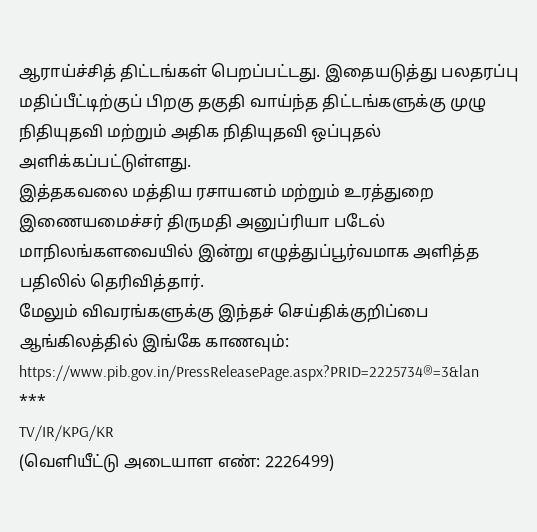ஆராய்ச்சித் திட்டங்கள் பெறப்பட்டது. இதையடுத்து பலதரப்பு மதிப்பீட்டிற்குப் பிறகு தகுதி வாய்ந்த திட்டங்களுக்கு முழு நிதியுதவி மற்றும் அதிக நிதியுதவி ஒப்புதல் அளிக்கப்பட்டுள்ளது.
இத்தகவலை மத்திய ரசாயனம் மற்றும் உரத்துறை இணையமைச்சர் திருமதி அனுப்ரியா படேல் மாநிலங்களவையில் இன்று எழுத்துப்பூர்வமாக அளித்த பதிலில் தெரிவித்தார்.
மேலும் விவரங்களுக்கு இந்தச் செய்திக்குறிப்பை ஆங்கிலத்தில் இங்கே காணவும்: https://www.pib.gov.in/PressReleasePage.aspx?PRID=2225734®=3&lan
***
TV/IR/KPG/KR
(வெளியீட்டு அடையாள எண்: 2226499)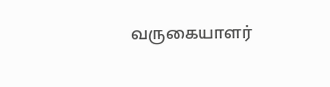வருகையாளர்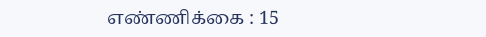எண்ணிக்கை : 15